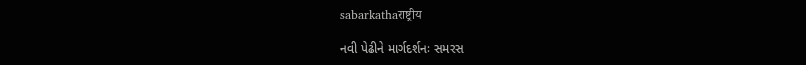sabarkathaराष्ट्रीय

નવી પેઢીને માર્ગદર્શનઃ સમરસ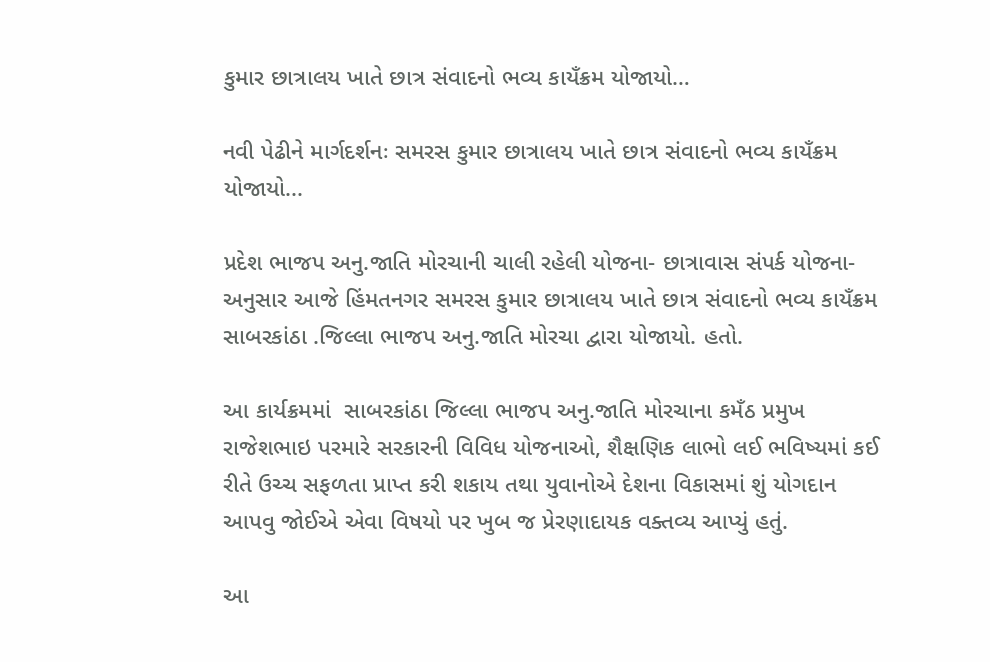કુમાર છાત્રાલય ખાતે છાત્ર સંવાદનો ભવ્ય કાયઁક્રમ યોજાયો…

નવી પેઢીને માર્ગદર્શનઃ સમરસ કુમાર છાત્રાલય ખાતે છાત્ર સંવાદનો ભવ્ય કાયઁક્રમ યોજાયો...

પ્રદેશ ભાજપ અનુ.જાતિ મોરચાની ચાલી રહેલી યોજના- છાત્રાવાસ સંપર્ક યોજના- અનુસાર આજે હિંમતનગર સમરસ કુમાર છાત્રાલય ખાતે છાત્ર સંવાદનો ભવ્ય કાયઁક્રમ સાબરકાંઠા .જિલ્લા ભાજપ અનુ.જાતિ મોરચા દ્વારા યોજાયો. હતો.

આ કાર્યક્રમમાં  સાબરકાંઠા જિલ્લા ભાજપ અનુ.જાતિ મોરચાના કમઁઠ પ્રમુખ રાજેશભાઇ પરમારે સરકારની વિવિધ યોજનાઓ, શૈક્ષણિક લાભો લઈ ભવિષ્યમાં કઈ રીતે ઉચ્ચ સફળતા પ્રાપ્ત કરી શકાય તથા યુવાનોએ દેશના વિકાસમાં શું યોગદાન આપવુ જોઈએ એવા વિષયો પર ખુબ જ પ્રેરણાદાયક વક્તવ્ય આપ્યું હતું.

આ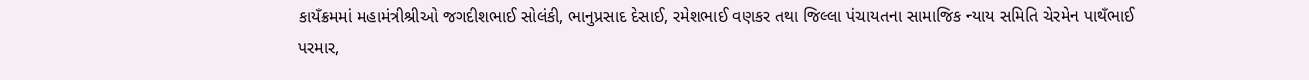કાયઁક્રમમાં મહામંત્રીશ્રીઓ જગદીશભાઈ સોલંકી, ભાનુપ્રસાદ દેસાઈ, રમેશભાઈ વણકર તથા જિલ્લા પંચાયતના સામાજિક ન્યાય સમિતિ ચેરમેન પાથઁભાઈ પરમાર,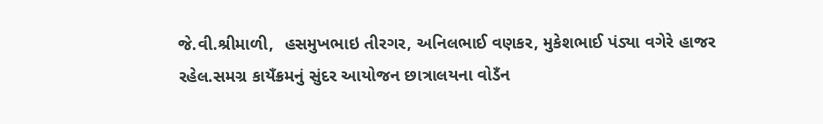જે.વી.શ્રીમાળી,  હસમુખભાઇ તીરગર, અનિલભાઈ વણકર, મુકેશભાઈ પંડ્યા વગેરે હાજર રહેલ.સમગ્ર કાયઁક્રમનું સુંદર આયોજન છાત્રાલયના વોડઁન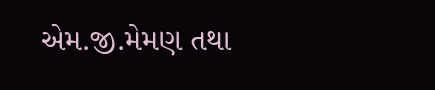એમ.જી.મેમણ તથા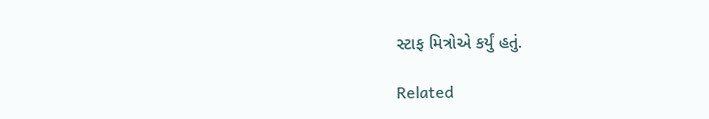સ્ટાફ મિત્રોએ કર્યું હતું.

Related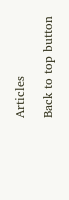Articles

Back to top button